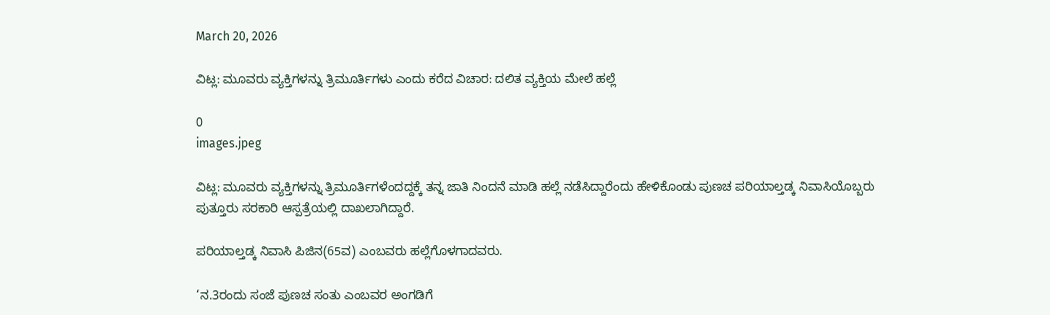March 20, 2026

ವಿಟ್ಲ: ಮೂವರು ವ್ಯಕ್ತಿಗಳನ್ನು ತ್ರಿಮೂರ್ತಿಗಳು ಎಂದು ಕರೆದ ವಿಚಾರ: ದಲಿತ ವ್ಯಕ್ತಿಯ ಮೇಲೆ ಹಲ್ಲೆ

0
images.jpeg

ವಿಟ್ಲ: ಮೂವರು ವ್ಯಕ್ತಿಗಳನ್ನು ತ್ರಿಮೂರ್ತಿಗಳೆಂದದ್ದಕ್ಕೆ ತನ್ನ ಜಾತಿ ನಿಂದನೆ ಮಾಡಿ ಹಲ್ಲೆ ನಡೆಸಿದ್ದಾರೆಂದು ಹೇಳಿಕೊಂಡು ಪುಣಚ ಪರಿಯಾಲ್ತಡ್ಕ ನಿವಾಸಿಯೊಬ್ಬರು ಪುತ್ತೂರು ಸರಕಾರಿ ಆಸ್ಪತ್ರೆಯಲ್ಲಿ ದಾಖಲಾಗಿದ್ದಾರೆ.

ಪರಿಯಾಲ್ತಡ್ಕ ನಿವಾಸಿ ಪಿಜಿನ(65ವ) ಎಂಬವರು ಹಲ್ಲೆಗೊಳಗಾದವರು.

‘ನ.3ರಂದು ಸಂಜೆ ಪುಣಚ ಸಂತು ಎಂಬವರ ಅಂಗಡಿಗೆ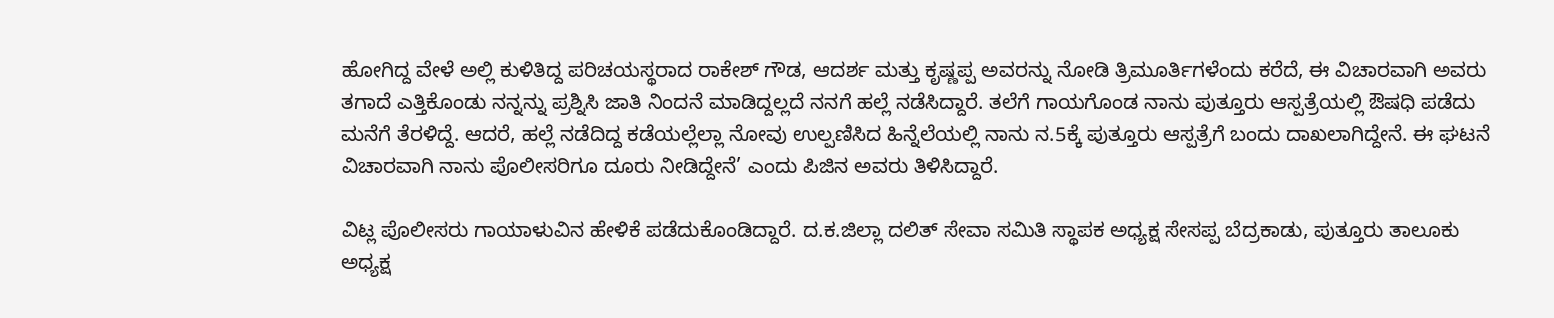ಹೋಗಿದ್ದ ವೇಳೆ ಅಲ್ಲಿ ಕುಳಿತಿದ್ದ ಪರಿಚಯಸ್ಥರಾದ ರಾಕೇಶ್ ಗೌಡ, ಆದರ್ಶ ಮತ್ತು ಕೃಷ್ಣಪ್ಪ ಅವರನ್ನು ನೋಡಿ ತ್ರಿಮೂರ್ತಿಗಳೆಂದು ಕರೆದೆ, ಈ ವಿಚಾರವಾಗಿ ಅವರು ತಗಾದೆ ಎತ್ತಿಕೊಂಡು ನನ್ನನ್ನು ಪ್ರಶ್ನಿಸಿ ಜಾತಿ ನಿಂದನೆ ಮಾಡಿದ್ದಲ್ಲದೆ ನನಗೆ ಹಲ್ಲೆ ನಡೆಸಿದ್ದಾರೆ. ತಲೆಗೆ ಗಾಯಗೊಂಡ ನಾನು ಪುತ್ತೂರು ಆಸ್ಪತ್ರೆಯಲ್ಲಿ ಔಷಧಿ ಪಡೆದು ಮನೆಗೆ ತೆರಳಿದ್ದೆ. ಆದರೆ, ಹಲ್ಲೆ ನಡೆದಿದ್ದ ಕಡೆಯಲ್ಲೆಲ್ಲಾ ನೋವು ಉಲ್ಪಣಿಸಿದ ಹಿನ್ನೆಲೆಯಲ್ಲಿ ನಾನು ನ.5ಕ್ಕೆ ಪುತ್ತೂರು ಆಸ್ಪತ್ರೆಗೆ ಬಂದು ದಾಖಲಾಗಿದ್ದೇನೆ. ಈ ಘಟನೆ ವಿಚಾರವಾಗಿ ನಾನು ಪೊಲೀಸರಿಗೂ ದೂರು ನೀಡಿದ್ದೇನೆ’ ಎಂದು ಪಿಜಿನ ಅವರು ತಿಳಿಸಿದ್ದಾರೆ.

ವಿಟ್ಲ ಪೊಲೀಸರು ಗಾಯಾಳುವಿನ ಹೇಳಿಕೆ ಪಡೆದುಕೊಂಡಿದ್ದಾರೆ. ದ.ಕ.ಜಿಲ್ಲಾ ದಲಿತ್ ಸೇವಾ ಸಮಿತಿ ಸ್ಥಾಪಕ ಅಧ್ಯಕ್ಷ ಸೇಸಪ್ಪ ಬೆದ್ರಕಾಡು, ಪುತ್ತೂರು ತಾಲೂಕು ಅಧ್ಯಕ್ಷ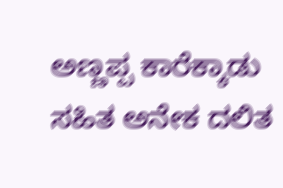ಅಣ್ಣಪ್ಪ ಕಾರೆಕ್ಕಾಡು ಸಹಿತ ಅನೇಕ ದಲಿತ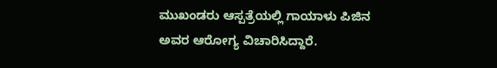ಮುಖಂಡರು ಆಸ್ಪತ್ರೆಯಲ್ಲಿ ಗಾಯಾಳು ಪಿಜಿನ ಅವರ ಆರೋಗ್ಯ ವಿಚಾರಿಸಿದ್ದಾರೆ.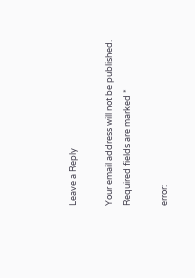Leave a Reply

Your email address will not be published. Required fields are marked *

error: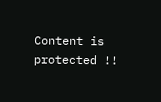Content is protected !!